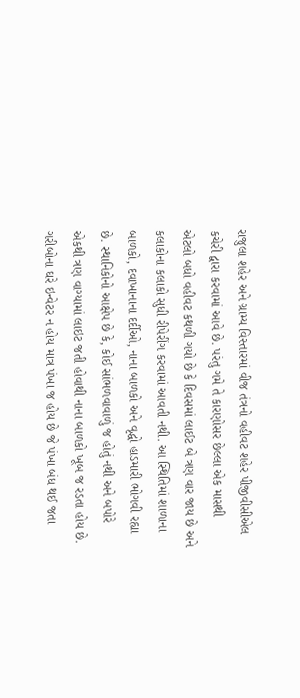રાજુલા શહેર અને ગ્રામ્ય વિસ્તારમાં વીજ તંત્રનો વહીવટ શહેર પીજીવીસીએલ કચેરી દ્વારા કરવામાં આવે છે. પરંતુ ગમે તે કારણોસર છેલ્લા એક માસથી એટલો બધો વહીવટ કથળી ગયો છે કે દિવસમાં લાઈટ બે ત્રણ વાર જાય છે અને કલાકોના કલાકો સુધી રીપેરીંગ કરવામાં આવતી નથી. આ સ્થિતિમાં શાળાના બાળકો, દવાખાનાના દર્દીઓ, નાના બાળકો અને વૃદ્ધો હાડમારી ભોગવી રહ્યા છે. સ્થાનિકોનો આક્ષેપ છે કે, કોઈ સાંભળવાવાળું જ હોતું નથી અને બપોરે એકથી ત્રણ વાગ્યામાં લાઇટ જતી હોવાથી નાના બાળકો ખૂબ જ રડતા હોય છે. ગરીબોના ઘરે ઇન્વેટર ન હોય માત્ર પંખા જ હોય છે જે પંખા બંધ થઈ જતા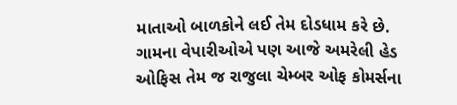માતાઓ બાળકોને લઈ તેમ દોડધામ કરે છે. ગામના વેપારીઓએ પણ આજે અમરેલી હેડ ઓફિસ તેમ જ રાજુલા ચેમ્બર ઓફ કોમર્સના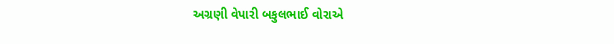અગ્રણી વેપારી બકુલભાઈ વોરાએ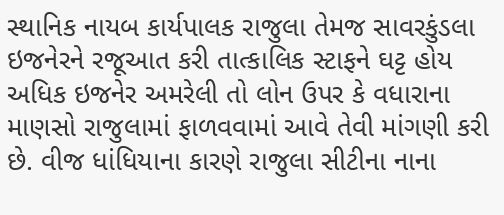સ્થાનિક નાયબ કાર્યપાલક રાજુલા તેમજ સાવરકુંડલા ઇજનેરને રજૂઆત કરી તાત્કાલિક સ્ટાફને ઘટ્ટ હોય અધિક ઇજનેર અમરેલી તો લોન ઉપર કે વધારાના માણસો રાજુલામાં ફાળવવામાં આવે તેવી માંગણી કરી છે. વીજ ધાંધિયાના કારણે રાજુલા સીટીના નાના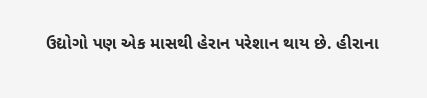ઉદ્યોગો પણ એક માસથી હેરાન પરેશાન થાય છે. હીરાના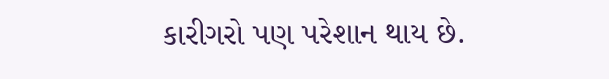કારીગરો પણ પરેશાન થાય છે.